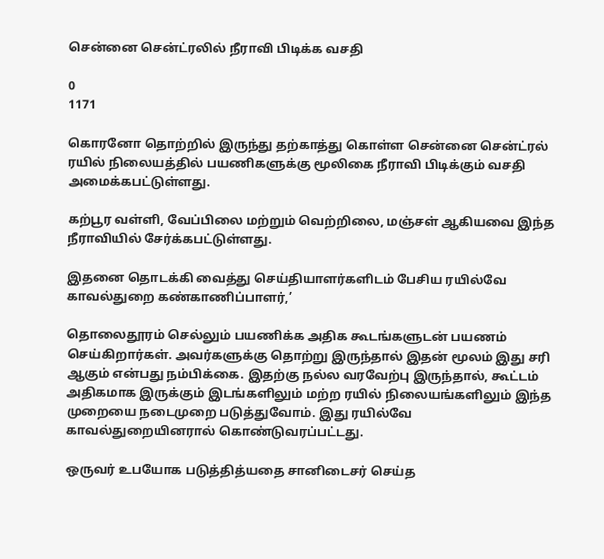சென்னை சென்ட்ரலில் நீராவி பிடிக்க வசதி

0
1171

கொரனோ தொற்றில் இருந்து தற்காத்து கொள்ள சென்னை சென்ட்ரல் ரயில் நிலையத்தில் பயணிகளுக்கு மூலிகை நீராவி பிடிக்கும் வசதி அமைக்கபட்டுள்ளது.

கற்பூர வள்ளி, வேப்பிலை மற்றும் வெற்றிலை, மஞ்சள் ஆகியவை இந்த நீராவியில் சேர்க்கபட்டுள்ளது.

இதனை தொடக்கி வைத்து செய்தியாளர்களிடம் பேசிய ரயில்வே காவல்துறை கண்காணிப்பாளர்,’

தொலைதூரம் செல்லும் பயணிக்க அதிக கூடங்களுடன் பயணம் செய்கிறார்கள். அவர்களுக்கு தொற்று இருந்தால் இதன் மூலம் இது சரி ஆகும் என்பது நம்பிக்கை. இதற்கு நல்ல வரவேற்பு இருந்தால், கூட்டம் அதிகமாக இருக்கும் இடங்களிலும் மற்ற ரயில் நிலையங்களிலும் இந்த முறையை நடைமுறை படுத்துவோம். இது ரயில்வே காவல்துறையினரால் கொண்டுவரப்பட்டது.

ஒருவர் உபயோக படுத்தித்யதை சானிடைசர் செய்த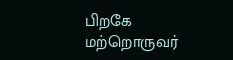பிறகே மற்றொருவர்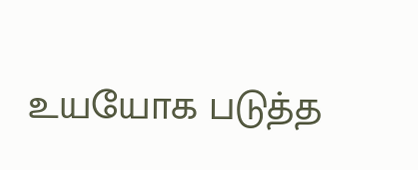உயயோக படுத்த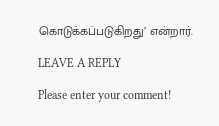கொடுக்கப்படுகிறது’ என்றார்.

LEAVE A REPLY

Please enter your comment!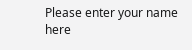Please enter your name here